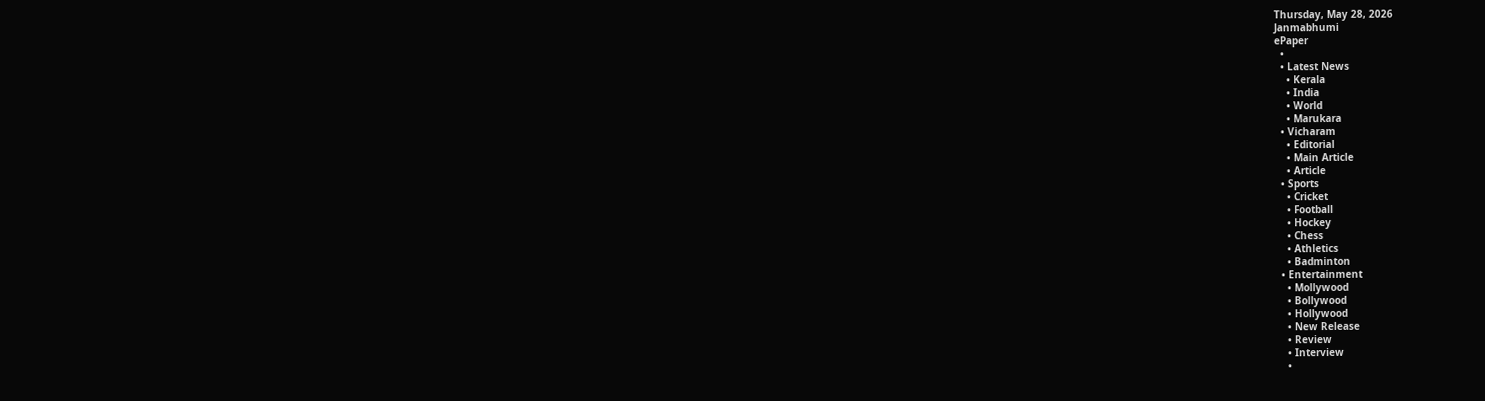Thursday, May 28, 2026
Janmabhumi
ePaper
  •
  • Latest News
    • Kerala
    • India
    • World
    • Marukara
  • Vicharam
    • Editorial
    • Main Article
    • Article
  • Sports
    • Cricket
    • Football
    • Hockey
    • Chess
    • Athletics
    • Badminton
  • Entertainment
    • Mollywood
    • Bollywood
    • Hollywood
    • New Release
    • Review
    • Interview
    •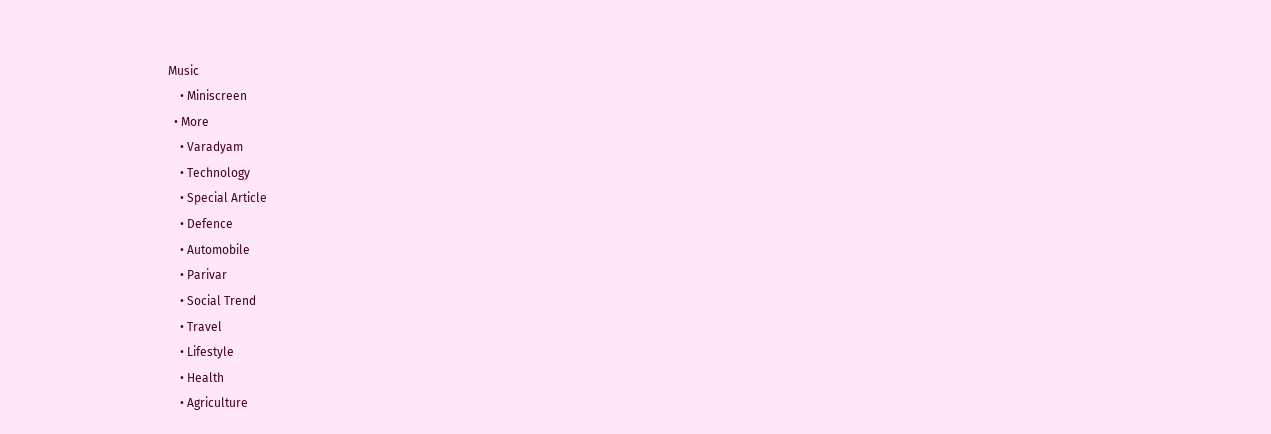Music
    • Miniscreen
  • More
    • Varadyam
    • Technology
    • Special Article
    • Defence
    • Automobile
    • Parivar
    • Social Trend
    • Travel
    • Lifestyle
    • Health
    • Agriculture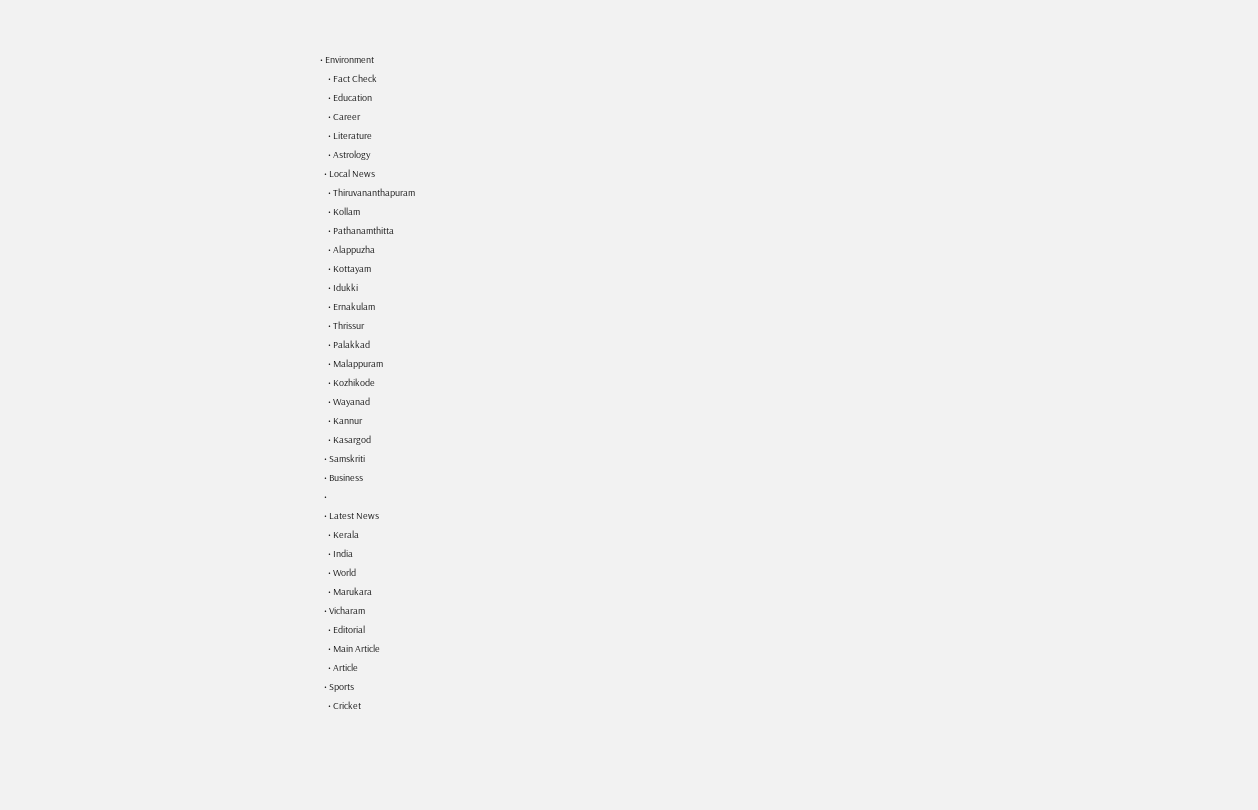• Environment
    • Fact Check
    • Education
    • Career
    • Literature
    • Astrology
  • Local News
    • Thiruvananthapuram
    • Kollam
    • Pathanamthitta
    • Alappuzha
    • Kottayam
    • Idukki
    • Ernakulam
    • Thrissur
    • Palakkad
    • Malappuram
    • Kozhikode
    • Wayanad
    • Kannur
    • Kasargod
  • Samskriti
  • Business
  •
  • Latest News
    • Kerala
    • India
    • World
    • Marukara
  • Vicharam
    • Editorial
    • Main Article
    • Article
  • Sports
    • Cricket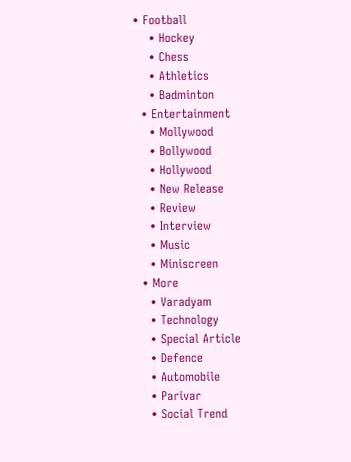• Football
    • Hockey
    • Chess
    • Athletics
    • Badminton
  • Entertainment
    • Mollywood
    • Bollywood
    • Hollywood
    • New Release
    • Review
    • Interview
    • Music
    • Miniscreen
  • More
    • Varadyam
    • Technology
    • Special Article
    • Defence
    • Automobile
    • Parivar
    • Social Trend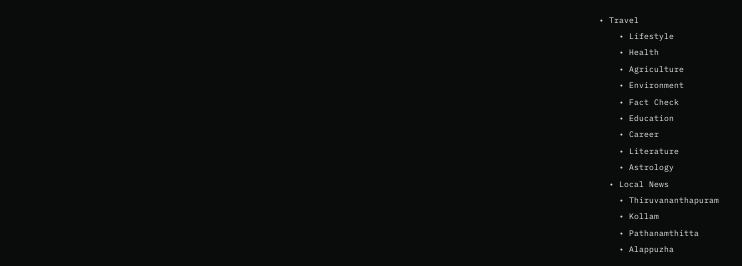• Travel
    • Lifestyle
    • Health
    • Agriculture
    • Environment
    • Fact Check
    • Education
    • Career
    • Literature
    • Astrology
  • Local News
    • Thiruvananthapuram
    • Kollam
    • Pathanamthitta
    • Alappuzha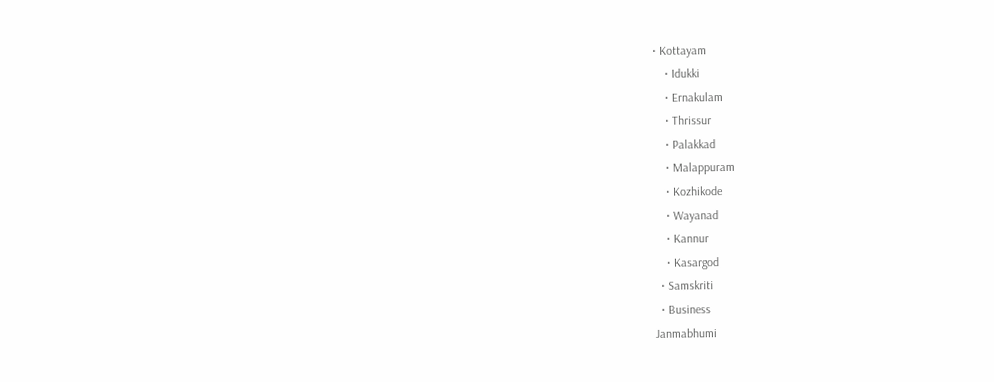• Kottayam
    • Idukki
    • Ernakulam
    • Thrissur
    • Palakkad
    • Malappuram
    • Kozhikode
    • Wayanad
    • Kannur
    • Kasargod
  • Samskriti
  • Business
Janmabhumi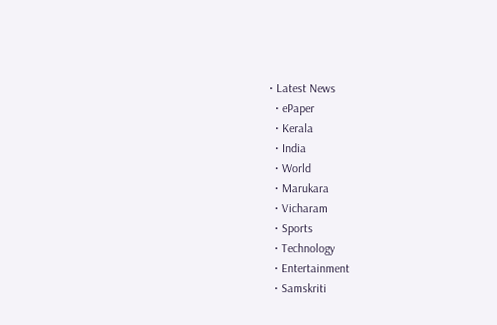• Latest News
  • ePaper
  • Kerala
  • India
  • World
  • Marukara
  • Vicharam
  • Sports
  • Technology
  • Entertainment
  • Samskriti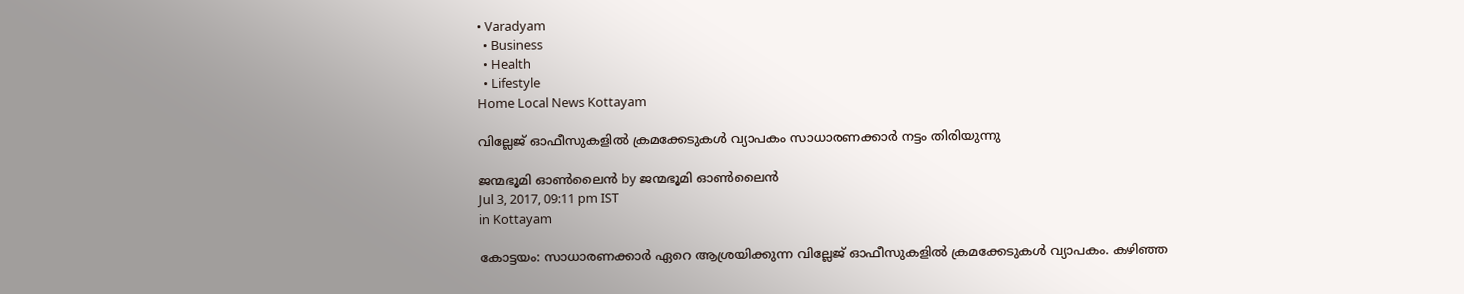• Varadyam
  • Business
  • Health
  • Lifestyle
Home Local News Kottayam

വില്ലേജ് ഓഫീസുകളില്‍ ക്രമക്കേടുകള്‍ വ്യാപകം സാധാരണക്കാര്‍ നട്ടം തിരിയുന്നു

ജന്മഭൂമി ഓണ്‍ലൈന്‍ by ജന്മഭൂമി ഓണ്‍ലൈന്‍
Jul 3, 2017, 09:11 pm IST
in Kottayam

കോട്ടയം: സാധാരണക്കാര്‍ ഏറെ ആശ്രയിക്കുന്ന വില്ലേജ് ഓഫീസുകളില്‍ ക്രമക്കേടുകള്‍ വ്യാപകം. കഴിഞ്ഞ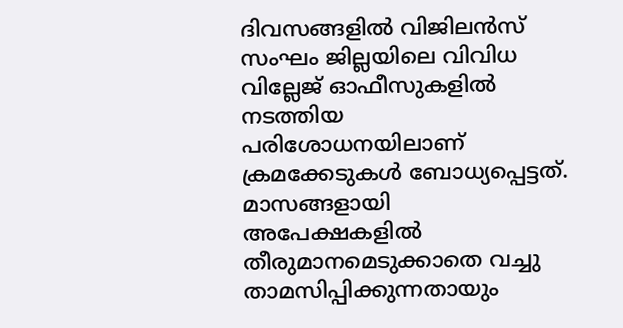ദിവസങ്ങളില്‍ വിജിലന്‍സ് സംഘം ജില്ലയിലെ വിവിധ വില്ലേജ് ഓഫീസുകളില്‍ നടത്തിയ പരിശോധനയിലാണ് ക്രമക്കേടുകള്‍ ബോധ്യപ്പെട്ടത്. മാസങ്ങളായി അപേക്ഷകളില്‍ തീരുമാനമെടുക്കാതെ വച്ചു താമസിപ്പിക്കുന്നതായും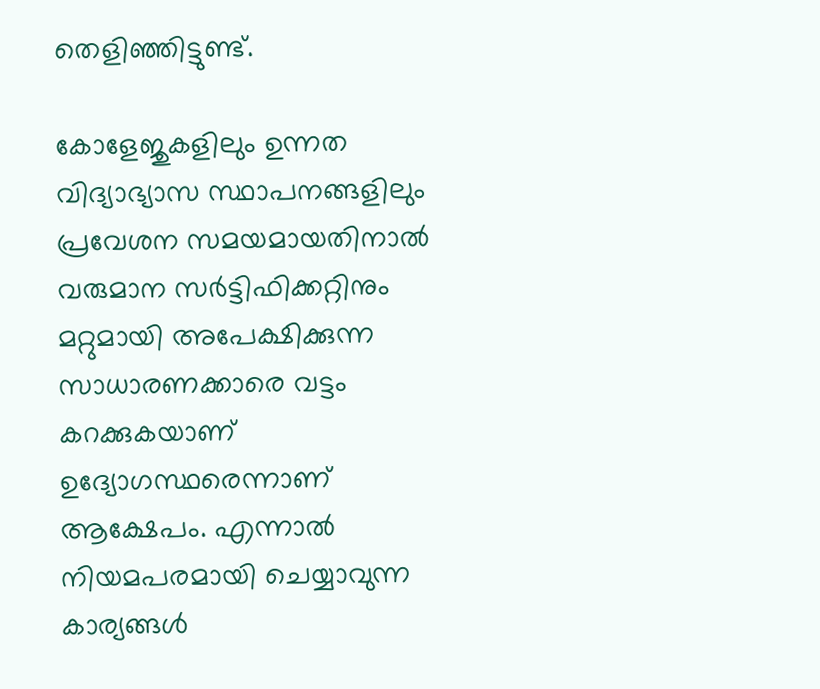തെളിഞ്ഞിട്ടുണ്ട്.

കോളേജുകളിലും ഉന്നത വിദ്യാഭ്യാസ സ്ഥാപനങ്ങളിലും പ്രവേശന സമയമായതിനാല്‍ വരുമാന സര്‍ട്ടിഫിക്കറ്റിനും മറ്റുമായി അപേക്ഷിക്കുന്ന സാധാരണക്കാരെ വട്ടം കറക്കുകയാണ് ഉദ്യോഗസ്ഥരെന്നാണ് ആക്ഷേപം. എന്നാല്‍ നിയമപരമായി ചെയ്യാവുന്ന കാര്യങ്ങള്‍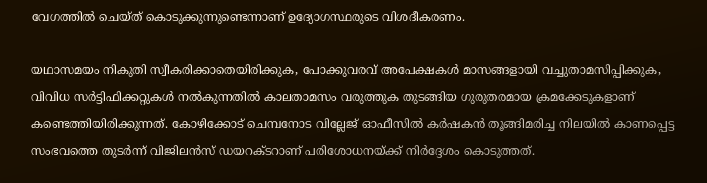വേഗത്തില്‍ ചെയ്ത് കൊടുക്കുന്നുണ്ടെന്നാണ് ഉദ്യോഗസ്ഥരുടെ വിശദീകരണം.

യഥാസമയം നികുതി സ്വീകരിക്കാതെയിരിക്കുക, പോക്കുവരവ് അപേക്ഷകള്‍ മാസങ്ങളായി വച്ചുതാമസിപ്പിക്കുക, വിവിധ സര്‍ട്ടിഫിക്കറ്റുകള്‍ നല്‍കുന്നതില്‍ കാലതാമസം വരുത്തുക തുടങ്ങിയ ഗുരുതരമായ ക്രമക്കേടുകളാണ് കണ്ടെത്തിയിരിക്കുന്നത്. കോഴിക്കോട് ചെമ്പനോട വില്ലേജ് ഓഫീസില്‍ കര്‍ഷകന്‍ തൂങ്ങിമരിച്ച നിലയില്‍ കാണപ്പെട്ട സംഭവത്തെ തുടര്‍ന്ന് വിജിലന്‍സ് ഡയറക്ടറാണ് പരിശോധനയ്‌ക്ക് നിര്‍ദ്ദേശം കൊടുത്തത്.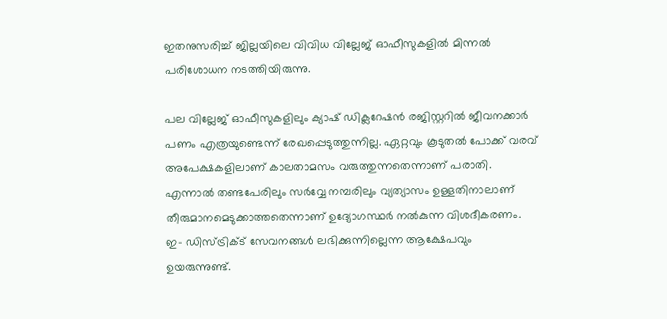ഇതനുസരിച്ച് ജില്ലയിലെ വിവിധ വില്ലേജ് ഓഫീസുകളില്‍ മിന്നല്‍ പരിശോധന നടത്തിയിരുന്നു.

പല വില്ലേജ് ഓഫീസുകളിലും ക്യാഷ് ഡിക്ലറേഷന്‍ രജിസ്റ്ററില്‍ ജീവനക്കാര്‍ പണം എത്രയുണ്ടെന്ന് രേഖപ്പെടുത്തുന്നില്ല. ഏറ്റവും കൂടുതല്‍ പോക്ക് വരവ് അപേക്ഷകളിലാണ് കാലതാമസം വരുത്തുന്നതെന്നാണ് പരാതി. എന്നാല്‍ തണ്ടപേരിലും സര്‍വ്വേ നമ്പരിലും വ്യത്യാസം ഉള്ളതിനാലാണ് തീരുമാനമെടുക്കാത്തതെന്നാണ് ഉദ്യോഗസ്ഥര്‍ നല്‍കുന്ന വിശദീകരണം. ഇ- ഡിസ്ട്രിക്ട് സേവനങ്ങള്‍ ലഭിക്കുന്നില്ലെന്ന ആക്ഷേപവും ഉയരുന്നുണ്ട്.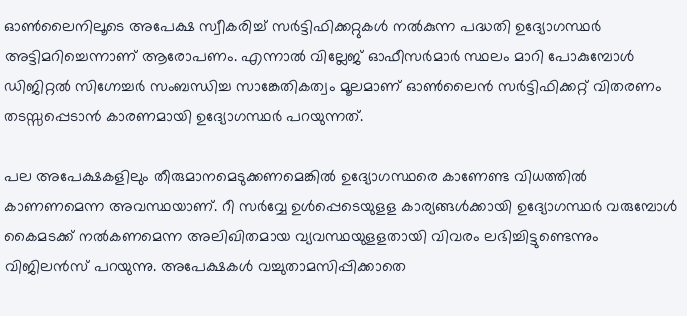ഓണ്‍ലൈനിലൂടെ അപേക്ഷ സ്വീകരിച്ച് സര്‍ട്ടിഫിക്കറ്റുകള്‍ നല്‍കുന്ന പദ്ധതി ഉദ്യോഗസ്ഥര്‍ അട്ടിമറിച്ചെന്നാണ് ആരോപണം. എന്നാല്‍ വില്ലേജ് ഓഫീസര്‍മാര്‍ സ്ഥലം മാറി പോകുമ്പോള്‍ ഡിജിറ്റല്‍ സിഗ്നേച്ചര്‍ സംബന്ധിച്ച സാങ്കേതികത്വം മൂലമാണ് ഓണ്‍ലൈന്‍ സര്‍ട്ടിഫിക്കറ്റ് വിതരണം തടസ്സപ്പെടാന്‍ കാരണമായി ഉദ്യോഗസ്ഥര്‍ പറയുന്നത്.

പല അപേക്ഷകളിലും തീരുമാനമെടുക്കണമെങ്കില്‍ ഉദ്യോഗസ്ഥരെ കാണേണ്ട വിധത്തില്‍ കാണണമെന്ന അവസ്ഥയാണ്. റീ സര്‍വ്വേ ഉള്‍പ്പെടെയുളള കാര്യങ്ങള്‍ക്കായി ഉദ്യോഗസ്ഥര്‍ വരുമ്പോള്‍ കൈമടക്ക് നല്‍കണമെന്ന അലിഖിതമായ വ്യവസ്ഥയുളളതായി വിവരം ലഭിച്ചിട്ടുണ്ടെന്നും വിജിലന്‍സ് പറയുന്നു. അപേക്ഷകള്‍ വച്ചുതാമസിപ്പിക്കാതെ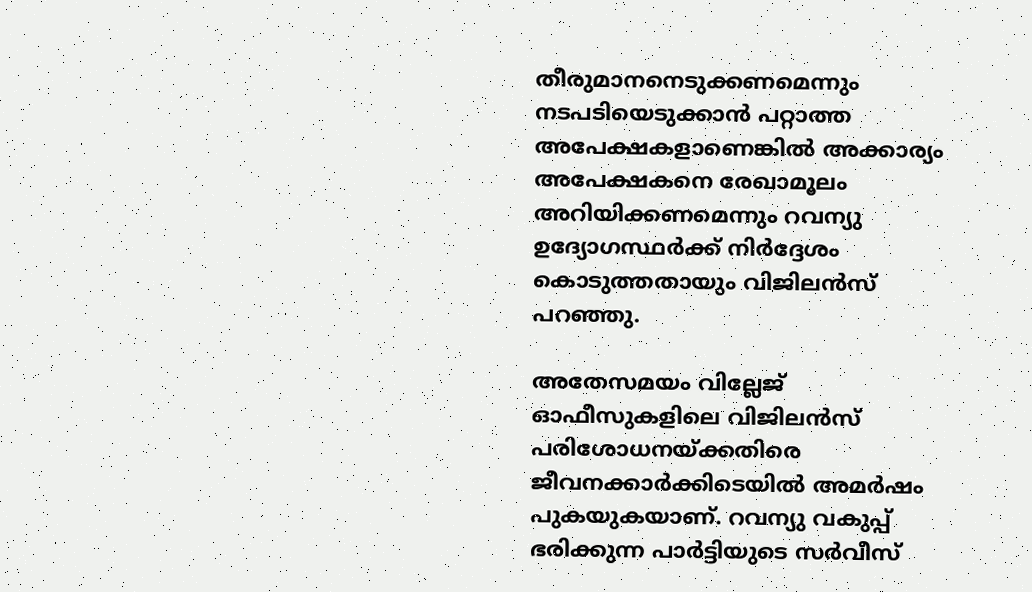തീരുമാനനെടുക്കണമെന്നും നടപടിയെടുക്കാന്‍ പറ്റാത്ത അപേക്ഷകളാണെങ്കില്‍ അക്കാര്യം അപേക്ഷകനെ രേഖാമൂലം അറിയിക്കണമെന്നും റവന്യു ഉദ്യോഗസ്ഥര്‍ക്ക് നിര്‍ദ്ദേശം കൊടുത്തതായും വിജിലന്‍സ് പറഞ്ഞു.

അതേസമയം വില്ലേജ് ഓഫീസുകളിലെ വിജിലന്‍സ് പരിശോധനയ്‌ക്കതിരെ ജീവനക്കാര്‍ക്കിടെയില്‍ അമര്‍ഷം പുകയുകയാണ്. റവന്യു വകുപ്പ് ഭരിക്കുന്ന പാര്‍ട്ടിയുടെ സര്‍വീസ്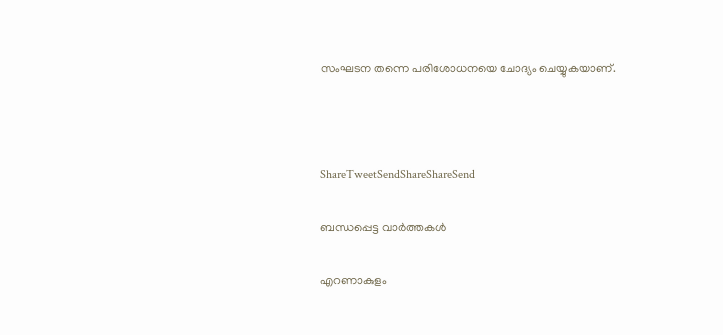സംഘടന തന്നെ പരിശോധനയെ ചോദ്യം ചെയ്യുകയാണ്.



ShareTweetSendShareShareSend

ബന്ധപ്പെട്ട വാര്‍ത്തകള്‍

എറണാകുളം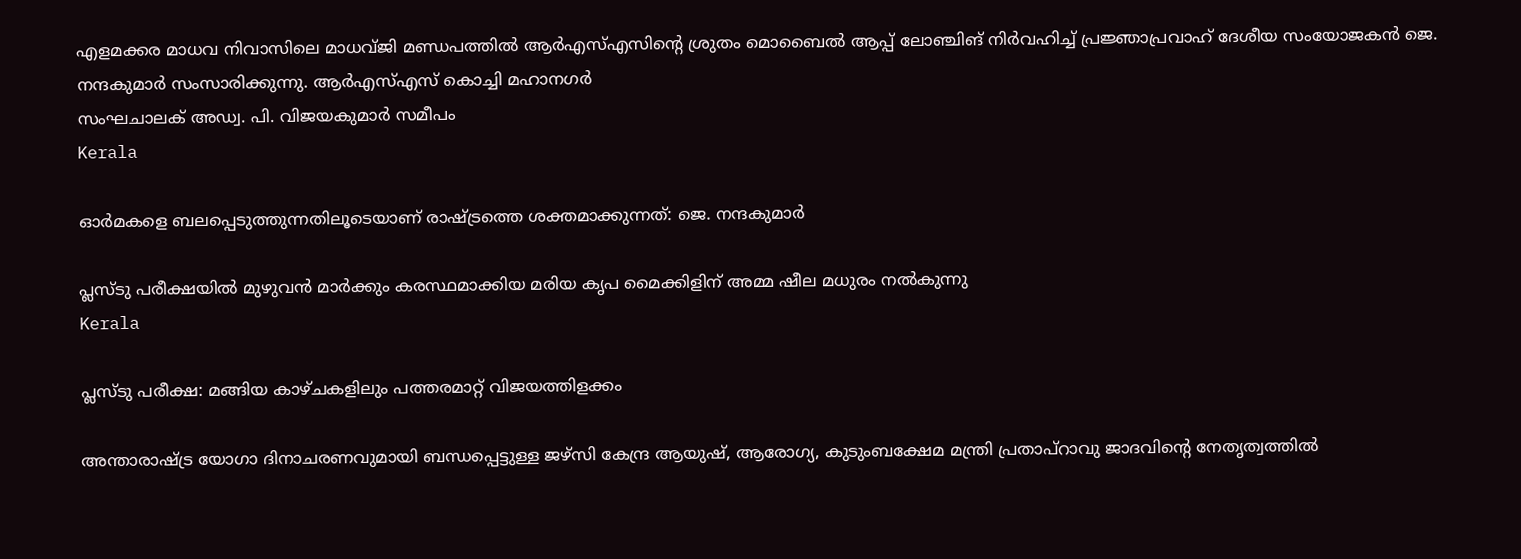എളമക്കര മാധവ നിവാസിലെ മാധവ്ജി മണ്ഡപത്തില്‍ ആര്‍എസ്എസിന്റെ ശ്രുതം മൊബൈല്‍ ആപ്പ് ലോഞ്ചിങ് നിര്‍വഹിച്ച് പ്രജ്ഞാപ്രവാഹ് ദേശീയ സംയോജകന്‍ ജെ. നന്ദകുമാര്‍ സംസാരിക്കുന്നു. ആര്‍എസ്എസ് കൊച്ചി മഹാനഗര്‍
സംഘചാലക് അഡ്വ. പി. വിജയകുമാര്‍ സമീപം
Kerala

ഓര്‍മകളെ ബലപ്പെടുത്തുന്നതിലൂടെയാണ് രാഷ്‌ട്രത്തെ ശക്തമാക്കുന്നത്: ജെ. നന്ദകുമാര്‍

പ്ലസ്ടു പരീക്ഷയില്‍ മുഴുവന്‍ മാര്‍ക്കും കരസ്ഥമാക്കിയ മരിയ കൃപ മൈക്കിളിന് അമ്മ ഷീല മധുരം നല്‍കുന്നു
Kerala

പ്ലസ്ടു പരീക്ഷ: മങ്ങിയ കാഴ്ചകളിലും പത്തരമാറ്റ് വിജയത്തിളക്കം

അന്താരാഷ്ട്ര യോഗാ ദിനാചരണവുമായി ബന്ധപ്പെട്ടുള്ള ജഴ്‌സി കേന്ദ്ര ആയുഷ്, ആരോഗ്യ, കുടുംബക്ഷേമ മന്ത്രി പ്രതാപ്റാവു ജാദവിന്റെ നേതൃത്വത്തില്‍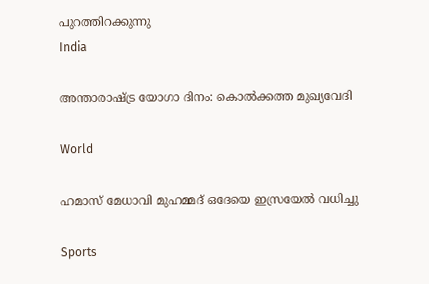പുറത്തിറക്കുന്നു
India

അന്താരാഷ്‌ട്ര യോഗാ ദിനം: കൊല്‍ക്കത്ത മുഖ്യവേദി

World

ഹമാസ് മേധാവി മുഹമ്മദ് ഒദേയെ ഇസ്രയേല്‍ വധിച്ചു

Sports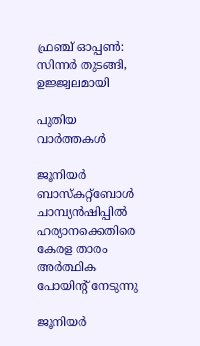ഫ്രഞ്ച് ഓപ്പണ്‍: സിന്നര്‍ തുടങ്ങി, ഉജ്ജ്വലമായി

പുതിയ വാര്‍ത്തകള്‍

ജൂനിയര്‍ ബാസ്‌കറ്റ്‌ബോള്‍ ചാമ്പ്യന്‍ഷിപ്പില്‍ ഹര്യാനക്കെതിരെ കേരള താരം അര്‍ത്ഥിക പോയിന്റ് നേടുന്നു

ജൂനിയര്‍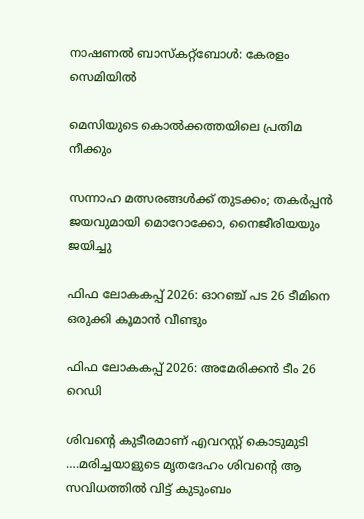നാഷണല്‍ ബാസ്‌കറ്റ്‌ബോള്‍: കേരളം സെമിയില്‍

മെസിയുടെ കൊല്‍ക്കത്തയിലെ പ്രതിമ നീക്കും

സന്നാഹ മത്സരങ്ങള്‍ക്ക് തുടക്കം; തകര്‍പ്പന്‍ ജയവുമായി മൊറോക്കോ, നൈജീരിയയും ജയിച്ചു

ഫിഫ ലോകകപ്പ് 2026: ഓറഞ്ച് പട 26 ടീമിനെ ഒരുക്കി കൂമാന്‍ വീണ്ടും

ഫിഫ ലോകകപ്പ് 2026: അമേരിക്കന്‍ ടീം 26 റെഡി

ശിവന്റെ കുടീരമാണ് എവറസ്റ്റ് കൊടുമുടി ….മരിച്ചയാളുടെ മൃതദേഹം ശിവന്റെ ആ സവിധത്തില്‍ വിട്ട് കുടുംബം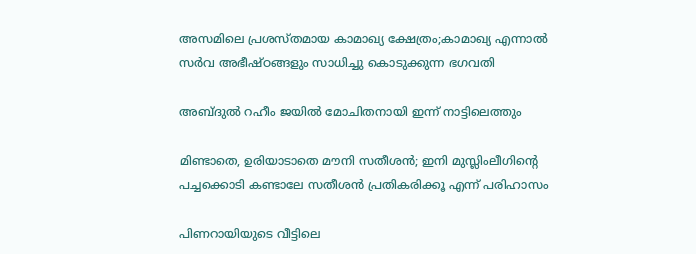അസമിലെ പ്രശസ്തമായ കാമാഖ്യ ക്ഷേത്രം;കാമാഖ്യ എന്നാൽ സർവ അഭീഷ്ഠങ്ങളും സാധിച്ചു കൊടുക്കുന്ന ഭഗവതി

അബ്‍ദുൽ റഹീം ജയിൽ മോചിതനായി ഇന്ന് നാട്ടിലെത്തും

മിണ്ടാതെ, ഉരിയാടാതെ മൗനി സതീശന്‍; ഇനി മുസ്ലിംലീഗിന്റെ പച്ചക്കൊടി കണ്ടാലേ സതീശന്‍ പ്രതികരിക്കൂ എന്ന് പരിഹാസം

പിണറായിയുടെ വീട്ടിലെ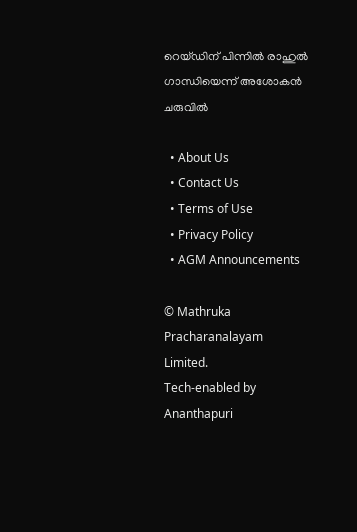റെയ്ഡിന് പിന്നില്‍ രാഹുല്‍ ഗാന്ധിയെന്ന് അശോകൻ ചരുവില്‍

  • About Us
  • Contact Us
  • Terms of Use
  • Privacy Policy
  • AGM Announcements

© Mathruka Pracharanalayam Limited.
Tech-enabled by Ananthapuri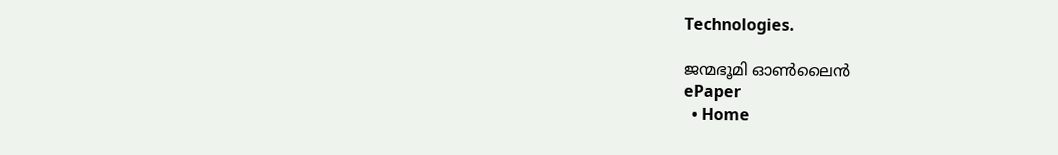Technologies.

ജന്മഭൂമി ഓണ്‍ലൈന്‍
ePaper
  • Home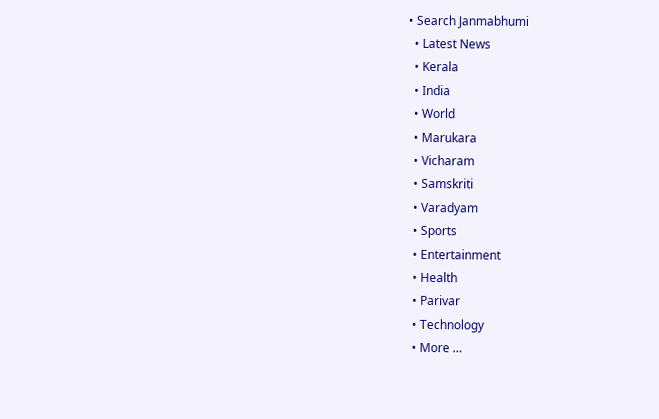• Search Janmabhumi
  • Latest News
  • Kerala
  • India
  • World
  • Marukara
  • Vicharam
  • Samskriti
  • Varadyam
  • Sports
  • Entertainment
  • Health
  • Parivar
  • Technology
  • More …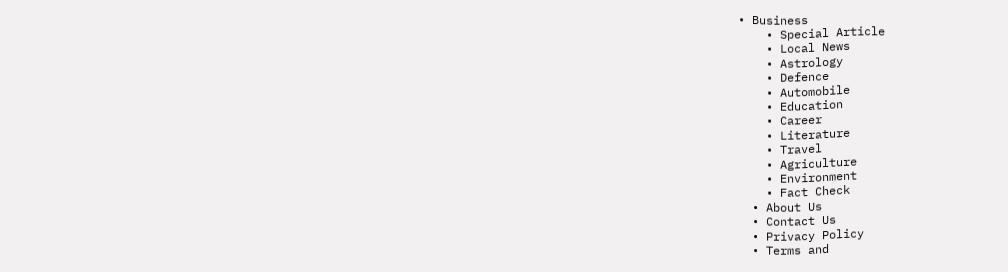• Business
    • Special Article
    • Local News
    • Astrology
    • Defence
    • Automobile
    • Education
    • Career
    • Literature
    • Travel
    • Agriculture
    • Environment
    • Fact Check
  • About Us
  • Contact Us
  • Privacy Policy
  • Terms and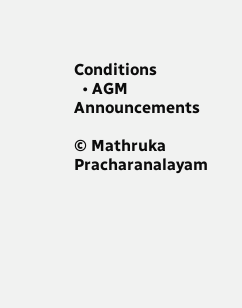Conditions
  • AGM Announcements

© Mathruka Pracharanalayam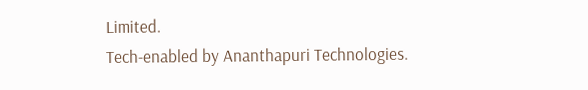Limited.
Tech-enabled by Ananthapuri Technologies.